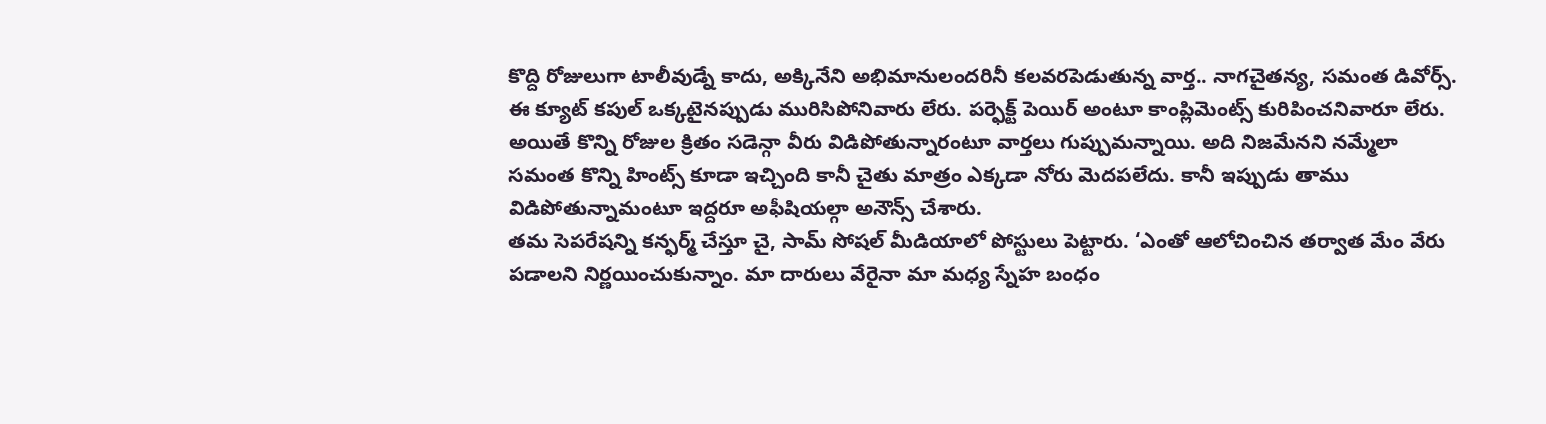కొద్ది రోజులుగా టాలీవుడ్నే కాదు, అక్కినేని అభిమానులందరినీ కలవరపెడుతున్న వార్త.. నాగచైతన్య, సమంత డివోర్స్. ఈ క్యూట్ కపుల్ ఒక్కటైనప్పుడు మురిసిపోనివారు లేరు. పర్ఫెక్ట్ పెయిర్ అంటూ కాంప్లిమెంట్స్ కురిపించనివారూ లేరు. అయితే కొన్ని రోజుల క్రితం సడెన్గా వీరు విడిపోతున్నారంటూ వార్తలు గుప్పుమన్నాయి. అది నిజమేనని నమ్మేలా సమంత కొన్ని హింట్స్ కూడా ఇచ్చింది కానీ చైతు మాత్రం ఎక్కడా నోరు మెదపలేదు. కానీ ఇప్పుడు తాము విడిపోతున్నామంటూ ఇద్దరూ అఫీషియల్గా అనౌన్స్ చేశారు.
తమ సెపరేషన్ని కన్ఫర్మ్ చేస్తూ చై, సామ్ సోషల్ మీడియాలో పోస్టులు పెట్టారు. ‘ఎంతో ఆలోచించిన తర్వాత మేం వేరు పడాలని నిర్ణయించుకున్నాం. మా దారులు వేరైనా మా మధ్య స్నేహ బంధం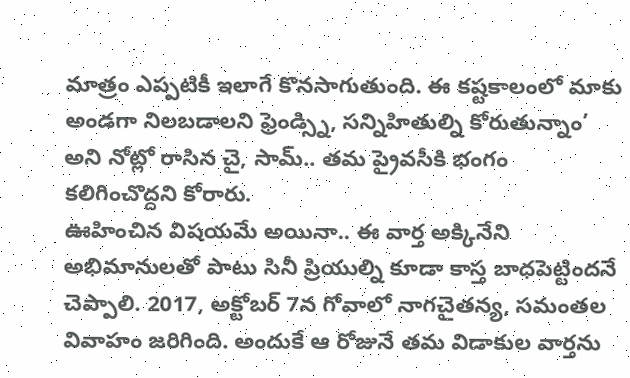మాత్రం ఎప్పటికీ ఇలాగే కొనసాగుతుంది. ఈ కష్టకాలంలో మాకు అండగా నిలబడాలని ఫ్రెండ్స్ని, సన్నిహితుల్ని కోరుతున్నాం’ అని నోట్లో రాసిన చై, సామ్.. తమ ప్రైవసీకి భంగం కలిగించొద్దని కోరారు.
ఊహించిన విషయమే అయినా.. ఈ వార్త అక్కినేని అభిమానులతో పాటు సినీ ప్రియుల్ని కూడా కాస్త బాధపెట్టిందనే చెప్పాలి. 2017, అక్టోబర్ 7న గోవాలో నాగచైతన్య, సమంతల వివాహం జరిగింది. అందుకే ఆ రోజునే తమ విడాకుల వార్తను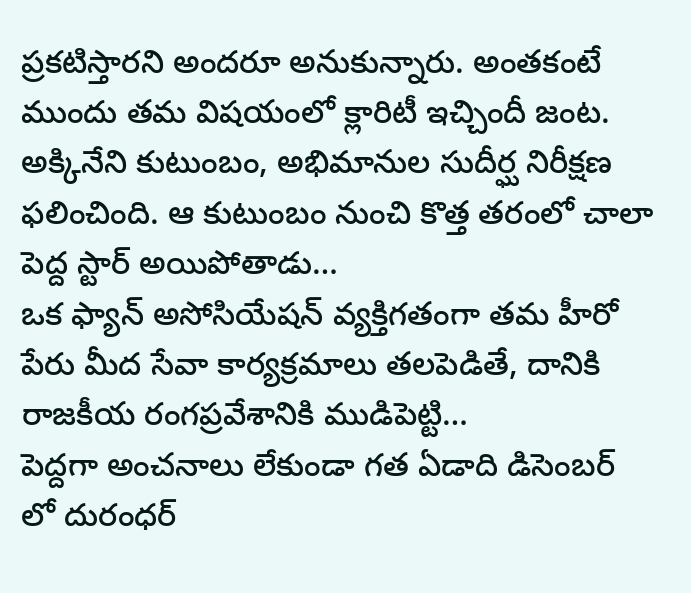ప్రకటిస్తారని అందరూ అనుకున్నారు. అంతకంటే ముందు తమ విషయంలో క్లారిటీ ఇచ్చిందీ జంట.
అక్కినేని కుటుంబం, అభిమానుల సుదీర్ఘ నిరీక్షణ ఫలించింది. ఆ కుటుంబం నుంచి కొత్త తరంలో చాలా పెద్ద స్టార్ అయిపోతాడు…
ఒక ఫ్యాన్ అసోసియేషన్ వ్యక్తిగతంగా తమ హీరో పేరు మీద సేవా కార్యక్రమాలు తలపెడితే, దానికి రాజకీయ రంగప్రవేశానికి ముడిపెట్టి…
పెద్దగా అంచనాలు లేకుండా గత ఏడాది డిసెంబర్ లో దురంధర్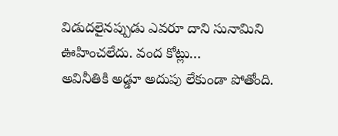విడుదలైనప్పుడు ఎవరూ దాని సునామిని ఊహించలేదు. వంద కోట్లు…
అవినీతికి అడ్డూ అదుపు లేకుండా పోతోంది.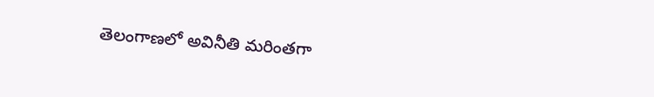తెలంగాణలో అవినీతి మరింతగా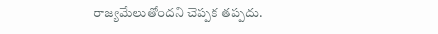రాజ్యమేలుతోందని చెప్పక తప్పదు.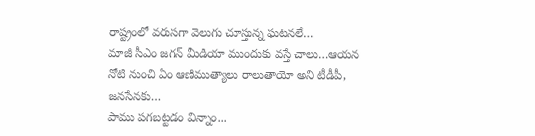రాష్ట్రంలో వరుసగా వెలుగు చూస్తున్న ఘటనలే…
మాజీ సీఎం జగన్ మీడియా ముందుకు వస్తే చాలు…ఆయన నోటి నుంచి ఏం ఆణిముత్యాలు రాలుతాయో అని టీడీపీ, జనసేనకు…
పాము పగబట్టడం విన్నాం...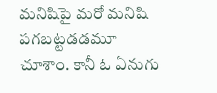మనిషిపై మరో మనిషి పగబట్టడడమూ చూశాం. కానీ ఓ ఏనుగు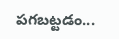పగబట్టడం...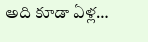అది కూడా ఏళ్ల…